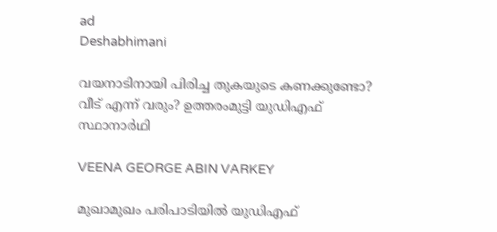ad
Deshabhimani

വയനാടിനായി പിരിച്ച തുകയുടെ കണക്കുണ്ടോ? വീട് എന്ന് വരും? ഉത്തരംമുട്ടി യുഡിഎഫ് സ്ഥാനാർഥി

VEENA GEORGE ABIN VARKEY

മുഖാമുഖം പരിപാടിയിൽ‌ യുഡിഎഫ്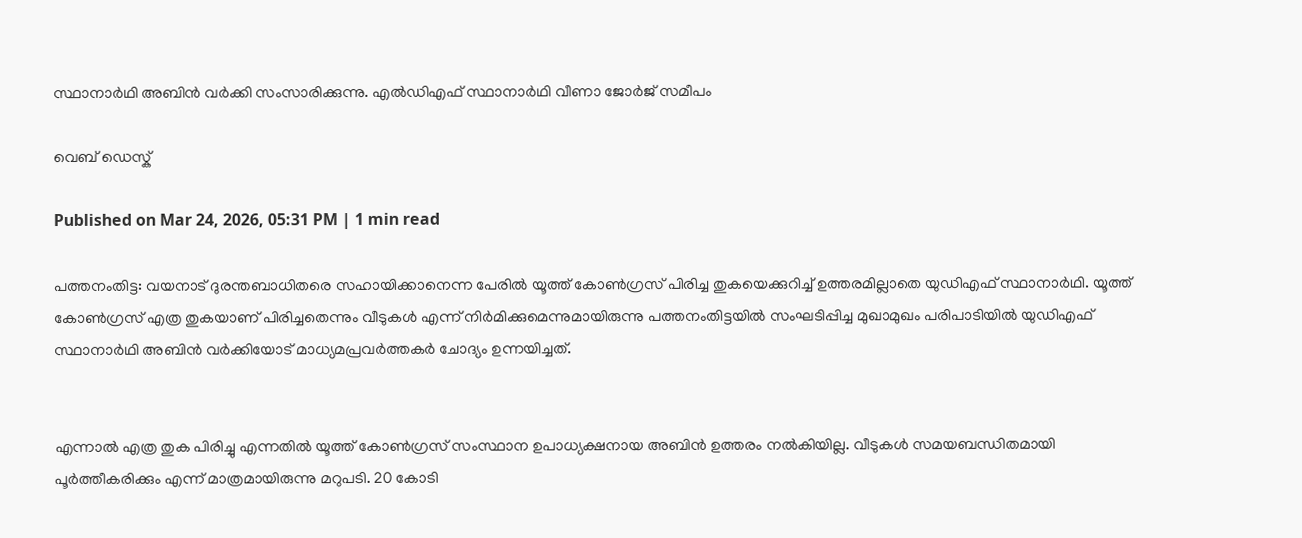സ്ഥാനാർഥി അബിൻ വർക്കി സംസാരിക്കുന്നു. എൽഡിഎഫ് സ്ഥാനാർഥി വീണാ ജോർജ് സമീപം

വെബ് ഡെസ്ക്

Published on Mar 24, 2026, 05:31 PM | 1 min read

പത്തനംതിട്ട: വയനാട് ദുരന്തബാധിതരെ സഹായിക്കാനെന്ന പേരിൽ യൂത്ത് കോൺഗ്രസ് പിരിച്ച തുകയെക്കുറിച്ച് ഉത്തരമില്ലാതെ യുഡിഎഫ് സ്ഥാനാർഥി. യൂത്ത് കോൺഗ്രസ് എത്ര തുകയാണ് പിരിച്ചതെന്നും വീടുകൾ എന്ന് നിർമിക്കുമെന്നുമായിരുന്നു പത്തനംതിട്ടയിൽ സംഘടിപ്പിച്ച മുഖാമുഖം പരിപാടിയിൽ യുഡിഎഫ് സ്ഥാനാർഥി അബിൻ വർക്കിയോട് മാധ്യമപ്രവർത്തകർ ചോദ്യം ഉന്നയിച്ചത്.


എന്നാൽ എത്ര തുക പിരിച്ചു എന്നതിൽ യൂത്ത് കോൺഗ്രസ് സംസ്ഥാന ഉപാധ്യക്ഷനായ അബിൻ ഉത്തരം നൽകിയില്ല. വീടുകൾ സമയബന്ധിതമായി പൂർത്തീകരിക്കും എന്ന് മാത്രമായിരുന്നു മറുപടി. 20 കോടി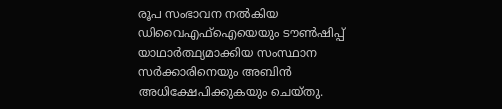രൂപ സംഭാവന നൽകിയ ഡിവൈഎഫ്ഐയെയും ടൗൺഷിപ്പ് യാഥാർത്ഥ്യമാക്കിയ സംസ്ഥാന സർക്കാരിനെയും അബിൻ അധിക്ഷേപിക്കുകയും ചെയ്തു.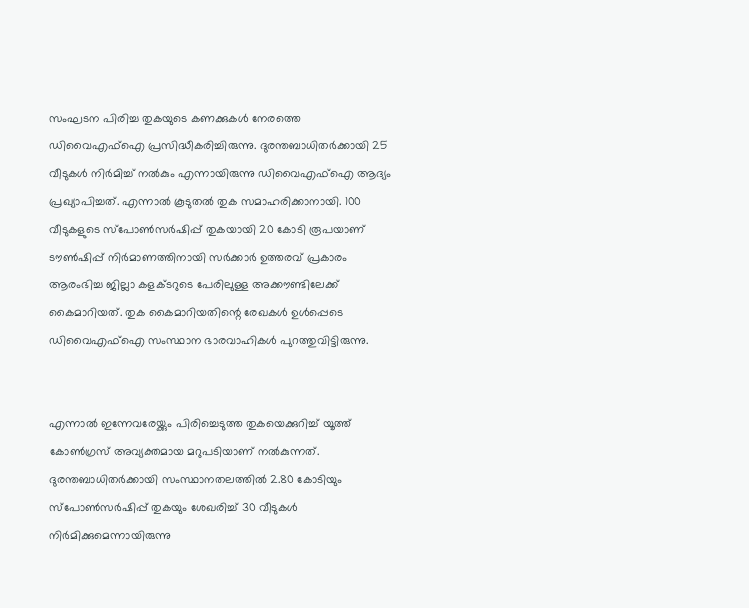സംഘടന പിരിച്ച തുകയുടെ കണക്കുകൾ നേരത്തെ ഡിവൈഎഫ്ഐ പ്രസിദ്ധീകരിച്ചിരുന്നു. ദുരന്തബാധിതർക്കായി 25 വീടുകൾ നിർമിച്ച് നൽകും എന്നായിരുന്നു ഡിവൈഎഫ്ഐ ആദ്യം പ്രഖ്യാപിച്ചത്. എന്നാൽ കൂടുതൽ തുക സമാഹരിക്കാനായി. 100 വീടുകളുടെ സ്പോൺസർഷിപ്പ് തുകയായി 20 കോടി രൂപയാണ് ടൗൺഷിപ്പ് നിർമാണത്തിനായി സർക്കാർ ഉത്തരവ് പ്രകാരം ആരംഭിച്ച ജില്ലാ കളക്ടറുടെ പേരിലുള്ള അക്കൗണ്ടിലേക്ക് കൈമാറിയത്. തുക കൈമാറിയതിന്റെ രേഖകൾ ഉൾപ്പെടെ ഡിവൈഎഫ്ഐ സംസ്ഥാന ഭാരവാഹികൾ പുറത്തുവിട്ടിരുന്നു.


എന്നാൽ ഇന്നേവരേയ്ക്കും പിരിച്ചെടുത്ത തുകയെക്കുറിച്ച് യൂത്ത് കോൺഗ്രസ് അവ്യക്തമായ മറുപടിയാണ് നൽകുന്നത്. ദുരന്തബാധിതർക്കായി സംസ്ഥാനതലത്തിൽ 2.80 കോടിയും സ്‌പോൺസർഷിപ്പ്‌ തുകയും ശേഖരിച്ച്‌ 30 വീടുകൾ നിർമിക്കുമെന്നായിരുന്നു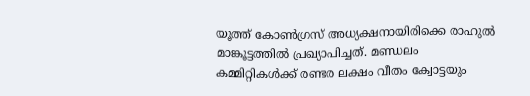യൂത്ത് കോൺഗ്രസ് അധ്യക്ഷനായിരിക്കെ രാഹുൽ മാങ്കൂട്ടത്തിൽ പ്രഖ്യാപിച്ചത്. മണ്ഡലം കമ്മിറ്റികൾക്ക്‌ രണ്ടര ലക്ഷം വീതം ക്വോട്ടയും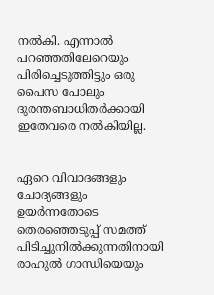നൽകി. എന്നാൽ പറഞ്ഞതിലേറെയും പിരിച്ചെടുത്തിട്ടും ഒരു പൈസ പോലും ദുരന്തബാധിതർക്കായി ഇതേവരെ നൽകിയില്ല.


ഏറെ വിവാദങ്ങളും ചോദ്യങ്ങളും ഉയർന്നതോടെ തെരഞ്ഞെടുപ്പ് സമത്ത് പിടിച്ചുനിൽക്കുന്നതിനായി രാഹുൽ ഗാന്ധിയെയും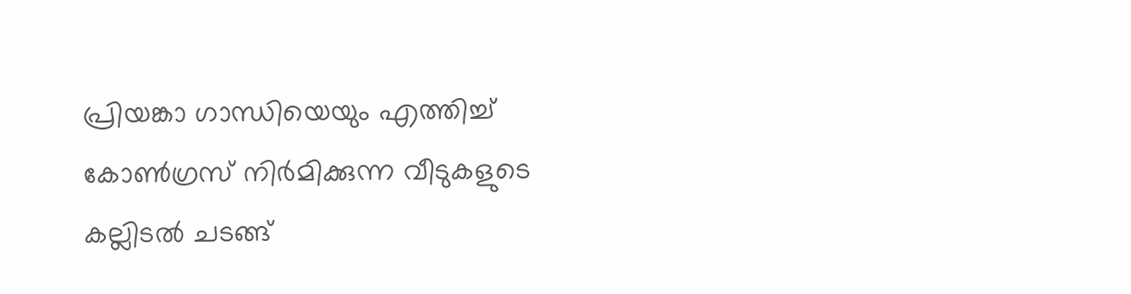പ്രിയങ്കാ ഗാന്ധിയെയും എത്തിച്ച് കോൺഗ്രസ് നിർമിക്കുന്ന വീടുകളുടെ കല്ലിടൽ ചടങ്ങ്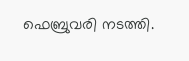ഫെബ്രുവരി നടത്തി.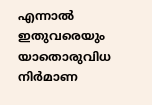എന്നാൽ ഇതുവരെയും യാതൊരുവിധ നിർമാണ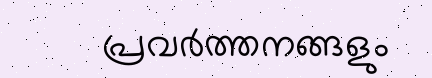പ്രവർത്തനങ്ങളും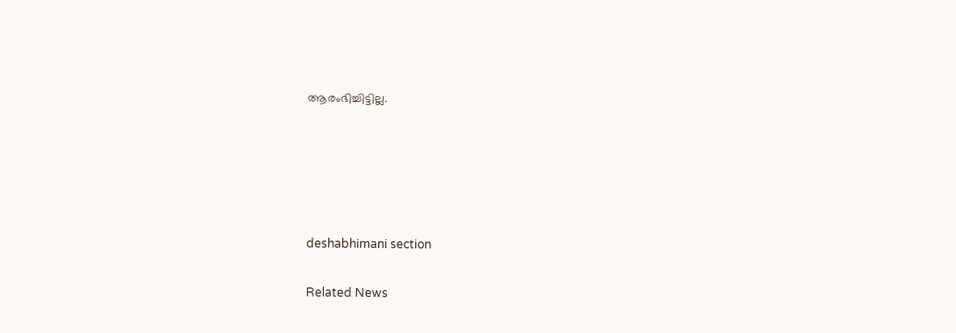ആരംഭിച്ചിട്ടില്ല.





deshabhimani section

Related News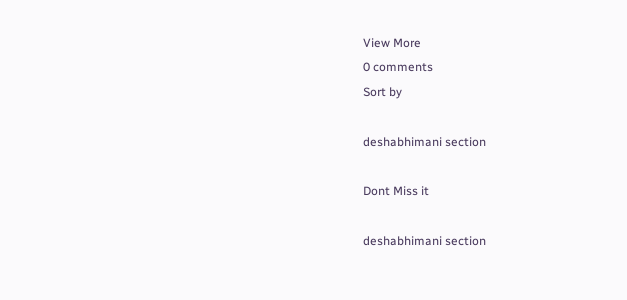View More
0 comments
Sort by

deshabhimani section

Dont Miss it

deshabhimani section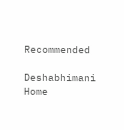Recommended

Deshabhimani
Home